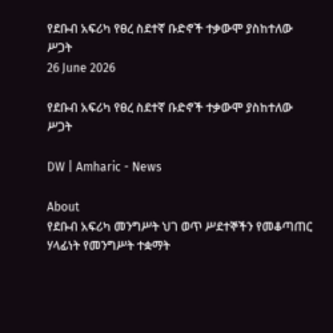የደቡብ አፍሪካ የፀረ ስደተኛ ቡድኖች ተቃውሞ ያስከተለው  ሥጋት
26 June 2026

የደቡብ አፍሪካ የፀረ ስደተኛ ቡድኖች ተቃውሞ ያስከተለው ሥጋት

DW | Amharic - News

About
የደቡብ አፍሪካ መንግሥት ህገ ወጥ ሥደተኞችን የመቆጣጠር ሃላፊነት የመንግሥት ተቋማት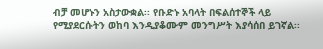ብቻ መሆኑን አስታውቋል፡፡ የቡድኑ አባላት በፍልሰተኞች ላይ የሚያደርሱትን ወከባ እንዲያቆሙም መንግሥት እያሳሰበ ይገኛል፡፡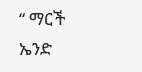“ ማርች ኤንድ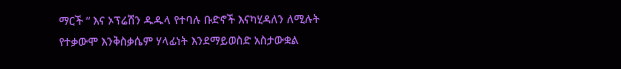ማርች “ እና ኦፕሬሽን ዱዱላ የተባሉ ቡድኖች እናካሂዳለን ለሚሉት የተቃውሞ እንቅስቃሴም ሃላፊነት እንደማይወስድ አስታውቋል